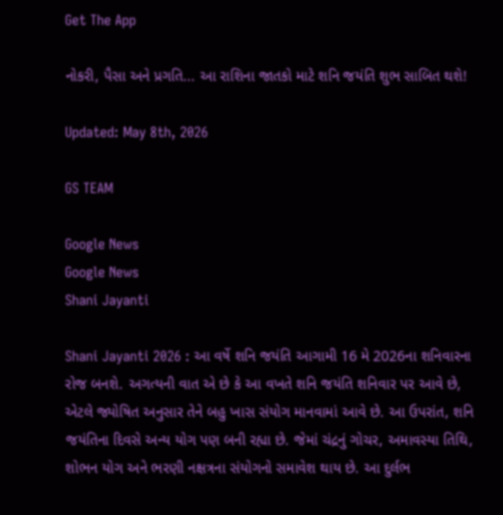Get The App

નોકરી, પૈસા અને પ્રગતિ... આ રાશિના જાતકો માટે શનિ જયંતિ શુભ સાબિત થશે!

Updated: May 8th, 2026

GS TEAM

Google News
Google News
Shani Jayanti

Shani Jayanti 2026 : આ વર્ષે શનિ જયંતિ આગામી 16 મે 2026ના શનિવારના રોજ બનશે. અગત્યની વાત એ છે કે આ વખતે શનિ જયંતિ શનિવાર પર આવે છે, એટલે જ્યોષિત અનુસાર તેને બહુ ખાસ સંયોગ માનવામાં આવે છે. આ ઉપરાંત, શનિ જયંતિના દિવસે અન્ય યોગ પણ બની રહ્યા છે. જેમાં ચંદ્રનું ગોચર, અમાવસ્યા તિથિ, શોભન યોગ અને ભરણી નક્ષત્રના સંયોગનો સમાવેશ થાય છે. આ દુર્લભ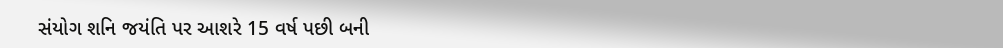સંયોગ શનિ જયંતિ પર આશરે 15 વર્ષ પછી બની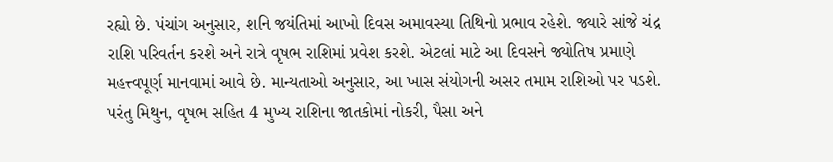રહ્યો છે. પંચાંગ અનુસાર, શનિ જયંતિમાં આખો દિવસ અમાવસ્યા તિથિનો પ્રભાવ રહેશે. જ્યારે સાંજે ચંદ્ર રાશિ પરિવર્તન કરશે અને રાત્રે વૃષભ રાશિમાં પ્રવેશ કરશે. એટલાં માટે આ દિવસને જ્યોતિષ પ્રમાણે મહત્ત્વપૂર્ણ માનવામાં આવે છે. માન્યતાઓ અનુસાર, આ ખાસ સંયોગની અસર તમામ રાશિઓ પર પડશે. પરંતુ મિથુન, વૃષભ સહિત 4 મુખ્ય રાશિના જાતકોમાં નોકરી, પૈસા અને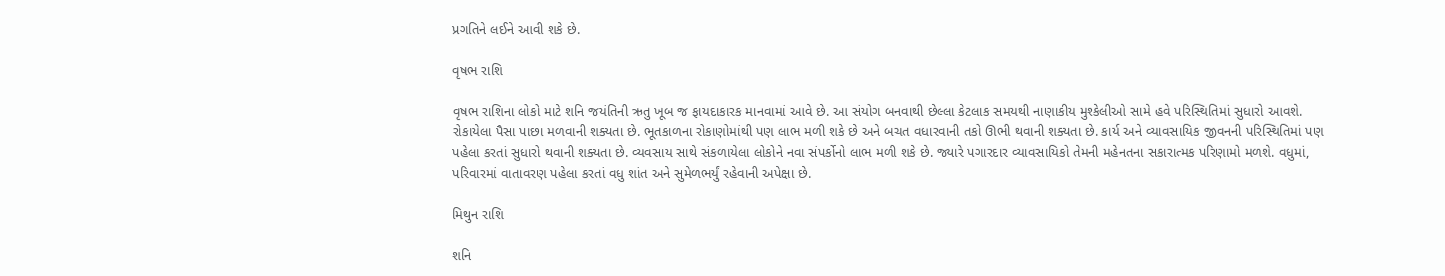પ્રગતિને લઈને આવી શકે છે.

વૃષભ રાશિ

વૃષભ રાશિના લોકો માટે શનિ જયંતિની ઋતુ ખૂબ જ ફાયદાકારક માનવામાં આવે છે. આ સંયોગ બનવાથી છેલ્લા કેટલાક સમયથી નાણાકીય મુશ્કેલીઓ સામે હવે પરિસ્થિતિમાં સુધારો આવશે. રોકાયેલા પૈસા પાછા મળવાની શક્યતા છે. ભૂતકાળના રોકાણોમાંથી પણ લાભ મળી શકે છે અને બચત વધારવાની તકો ઊભી થવાની શક્યતા છે. કાર્ય અને વ્યાવસાયિક જીવનની પરિસ્થિતિમાં પણ પહેલા કરતાં સુધારો થવાની શક્યતા છે. વ્યવસાય સાથે સંકળાયેલા લોકોને નવા સંપર્કોનો લાભ મળી શકે છે. જ્યારે પગારદાર વ્યાવસાયિકો તેમની મહેનતના સકારાત્મક પરિણામો મળશે. વધુમાં, પરિવારમાં વાતાવરણ પહેલા કરતાં વધુ શાંત અને સુમેળભર્યું રહેવાની અપેક્ષા છે.

મિથુન રાશિ

શનિ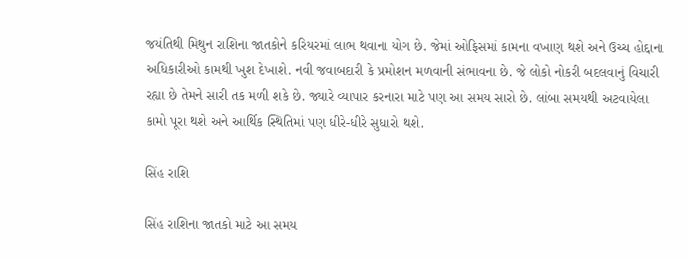જયંતિથી મિથુન રાશિના જાતકોને કરિયરમાં લાભ થવાના યોગ છે. જેમાં ઓફિસમાં કામના વખાણ થશે અને ઉચ્ચ હોદ્દાના અધિકારીઓ કામથી ખુશ દેખાશે. નવી જવાબદારી કે પ્રમોશન મળવાની સંભાવના છે. જે લોકો નોકરી બદલવાનું વિચારી રહ્યા છે તેમને સારી તક મળી શકે છે. જ્યારે વ્યાપાર કરનારા માટે પણ આ સમય સારો છે. લાંબા સમયથી અટવાયેલા કામો પૂરા થશે અને આર્થિક સ્થિતિમાં પણ ધીરે-ધીરે સુધારો થશે.

સિંહ રાશિ

સિંહ રાશિના જાતકો માટે આ સમય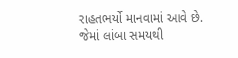રાહતભર્યો માનવામાં આવે છે. જેમાં લાંબા સમયથી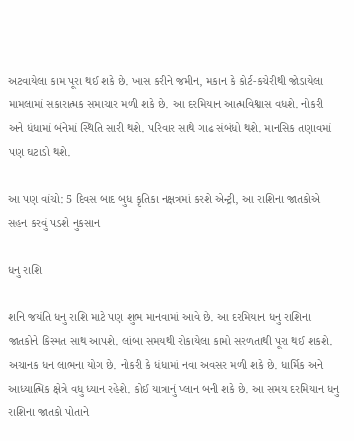અટવાયેલા કામ પૂરા થઈ શકે છે. ખાસ કરીને જમીન, મકાન કે કોર્ટ-કચેરીથી જોડાયેલા મામલામાં સકારાત્મક સમાચાર મળી શકે છે. આ દરમિયાન આત્મવિશ્વાસ વધશે. નોકરી અને ધંધામાં બંનેમાં સ્થિતિ સારી થશે. પરિવાર સાથે ગાઢ સંબંધો થશે. માનસિક તણાવમાં પણ ઘટાડો થશે.

આ પણ વાંચો: 5 દિવસ બાદ બુધ કૃતિકા નક્ષત્રમાં કરશે એન્ટ્રી, આ રાશિના જાતકોએ સહન કરવું પડશે નુકસાન

ધનુ રાશિ

શનિ જયંતિ ધનુ રાશિ માટે પણ શુભ માનવામાં આવે છે. આ દરમિયાન ધનુ રાશિના જાતકોને કિસ્મત સાથ આપશે. લાંબા સમયથી રોકાયેલા કામો સરળતાથી પૂરા થઈ શકશે. અચાનક ધન લાભના યોગ છે. નોકરી કે ધંધામાં નવા અવસર મળી શકે છે. ધાર્મિક અને આધ્યાત્મિક ક્ષેત્રે વધુ ધ્યાન રહેશે. કોઈ યાત્રાનું પ્લાન બની શકે છે. આ સમય દરમિયાન ધનુ રાશિના જાતકો પોતાને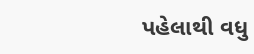પહેલાથી વધુ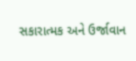સકારાત્મક અને ઉર્જાવાન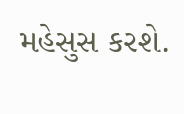મહેસુસ કરશે.